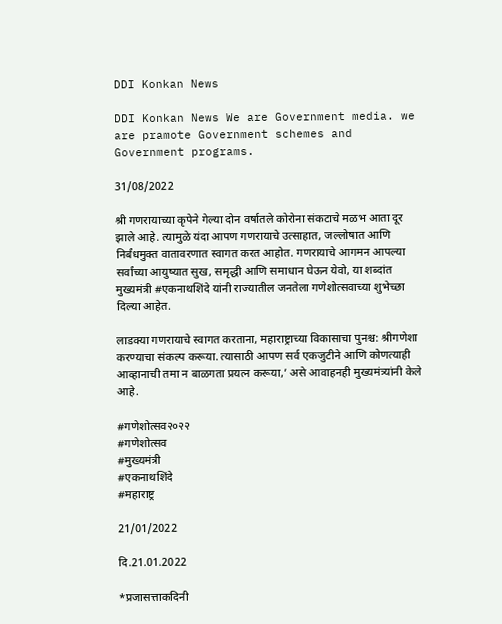DDI Konkan News

DDI Konkan News We are Government media. we are pramote Government schemes and Government programs.

31/08/2022

श्री गणरायाच्या कृपेने गेल्या दोन वर्षातले कोरोना संकटाचे मळभ आता दूर झाले आहे. त्यामुळे यंदा आपण गणरायाचे उत्साहात, जल्लोषात आणि निर्बंधमुक्त वातावरणात स्वागत करत आहोत. गणरायाचे आगमन आपल्या सर्वांच्या आयुष्यात सुख, समृद्धी आणि समाधान घेऊन येवो, या शब्दांत मुख्यमंत्री #एकनाथशिंदे यांनी राज्यातील जनतेला गणेशोत्सवाच्या शुभेच्छा दिल्या आहेत.

लाडक्या गणरायाचे स्वागत करताना, महाराष्ट्राच्या विकासाचा पुनश्च: श्रीगणेशा करण्याचा संकल्प करूया. त्यासाठी आपण सर्व एकजुटीने आणि कोणत्याही आव्हानाची तमा न बाळगता प्रयत्न करूया,’ असे आवाहनही मुख्यमंत्र्यांनी केले आहे.

#गणेशोत्सव२०२२
#गणेशोत्सव
#मुख्यमंत्री
#एकनाथशिंदे
#महाराष्ट्र

21/01/2022

दि.21.01.2022

*प्रजासत्ताकदिनी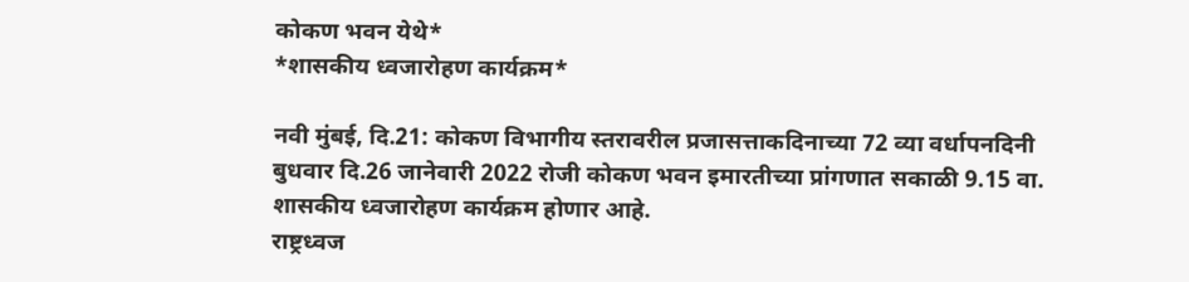कोकण भवन येथे*
*शासकीय ध्वजारोहण कार्यक्रम*

नवी मुंबई, दि.21: कोकण विभागीय स्तरावरील प्रजासत्ताकदिनाच्या 72 व्या वर्धापनदिनी बुधवार दि.26 जानेवारी 2022 रोजी कोकण भवन इमारतीच्या प्रांगणात सकाळी 9.15 वा. शासकीय ध्वजारोहण कार्यक्रम होणार आहे.
राष्ट्रध्वज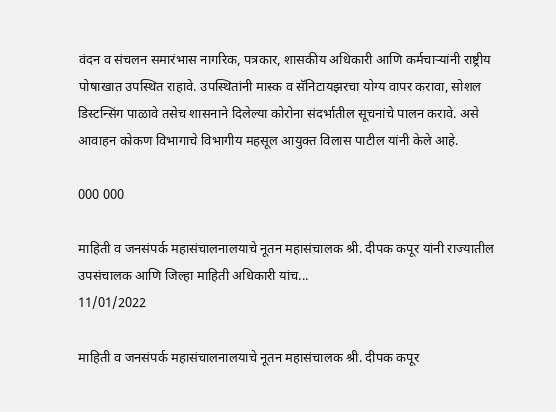वंदन व संचलन समारंभास नागरिक, पत्रकार, शासकीय अधिकारी आणि कर्मचाऱ्यांनी राष्ट्रीय पोषाखात उपस्थित राहावे. उपस्थितांनी मास्क व सॅनिटायझरचा योग्य वापर करावा, सोशल डिस्टन्सिंग पाळावे तसेच शासनाने दिलेल्या कोरोना संदर्भातील सूचनांचे पालन करावे. असे आवाहन कोकण विभागाचे विभागीय महसूल आयुक्त विलास पाटील यांनी केले आहे.

000 000

माहिती व जनसंपर्क महासंचालनालयाचे नूतन महासंचालक श्री. दीपक कपूर यांनी राज्यातील उपसंचालक आणि जिल्हा माहिती अधिकारी यांच...
11/01/2022

माहिती व जनसंपर्क महासंचालनालयाचे नूतन महासंचालक श्री. दीपक कपूर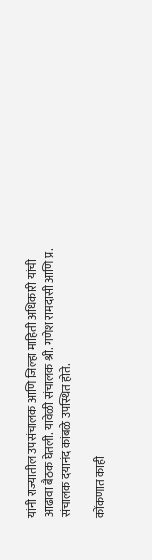यांनी राज्यातील उपसंचालक आणि जिल्हा माहिती अधिकारी यांची आढावा बैठक घेतली. यावेळी संचालक श्री. गणेश रामदासी आणि प्र. संचालक दयानंद कांबळे उपस्थित होते.

कोंकणात काही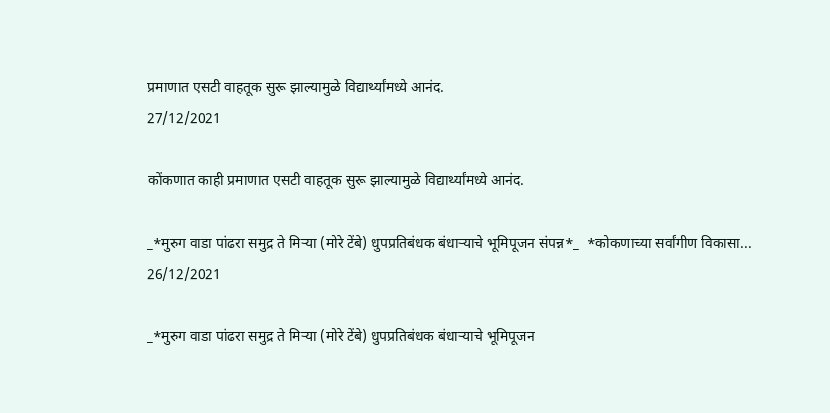प्रमाणात एसटी वाहतूक सुरू झाल्यामुळे विद्यार्थ्यांमध्ये आनंद.
27/12/2021

कोंकणात काही प्रमाणात एसटी वाहतूक सुरू झाल्यामुळे विद्यार्थ्यांमध्ये आनंद.

_*मुरुग वाडा पांढरा समुद्र ते मिऱ्या (मोरे टेंबे) धुपप्रतिबंधक बंधाऱ्याचे भूमिपूजन संपन्न*_  *कोकणाच्या सर्वांगीण विकासा...
26/12/2021

_*मुरुग वाडा पांढरा समुद्र ते मिऱ्या (मोरे टेंबे) धुपप्रतिबंधक बंधाऱ्याचे भूमिपूजन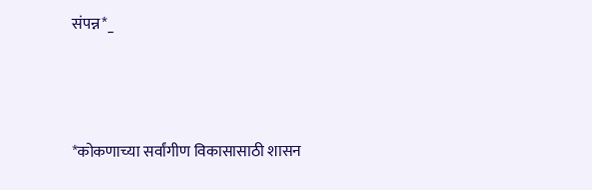संपन्न*_



*कोकणाच्या सर्वांगीण विकासासाठी शासन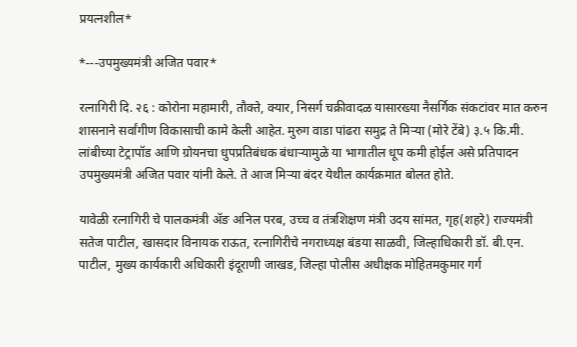प्रयत्नशील*

*---उपमुख्यमंत्री अजित पवार*

रत्नागिरी दि. २६ : कोरोना महामारी, तौक्ते, क्यार, निसर्ग चक्रीवादळ यासारख्या नैसर्गिक संकटांवर मात करुन शासनाने सर्वांगीण विकासाची कामे केली आहेत. मुरुग वाडा पांढरा समुद्र ते मिऱ्या (मोरे टेंबे) ३.५ कि.मी. लांबीच्या टेट्रापॉड आणि ग्रोयनचा धुपप्रतिबंधक बंधाऱ्यामुळे या भागातील धूप कमी होईल असे प्रतिपादन उपमुख्यमंत्री अजित पवार यांनी केले. ते आज मिऱ्या बंदर येथील कार्यक्रमात बोलत होते.

यावेळी रत्नागिरी चे पालकमंत्री ॲङ अनिल परब, उच्च व तंत्रशिक्षण मंत्री उदय सांमत, गृह(शहरे) राज्यमंत्री सतेज पाटील, खासदार विनायक राऊत, रत्नागिरीचे नगराध्यक्ष बंडया साळवी, जिल्हाधिकारी डॉ. बी.एन. पाटील, मुख्य कार्यकारी अधिकारी इंदूराणी जाखड, जिल्हा पोलीस अधीक्षक मोहितमकुमार गर्ग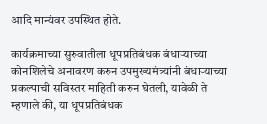आदि मान्यंवर उपस्थित होते.

कार्यक्रमाच्या सुरुवातीला धूपप्रतिबंधक बंधाऱ्याच्या कोनशिलेचे अनावरण करुन उपमुख्‍यमंत्र्यांनी बंधाऱ्याच्या प्रकल्पाची सविस्तर माहिती करुन घेतली, यावेळी ते म्हणाले की, या धूपप्रतिबंधक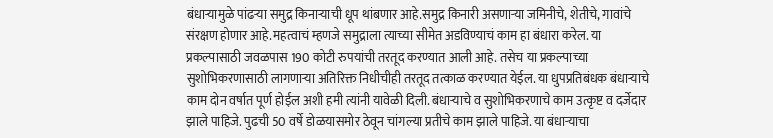बंधाऱ्यामुळे पांढऱ्या समुद्र किनाऱ्याची धूप थांबणार आहे.समुद्र किनारी असणाऱ्या जमिनीचे, शेतीचे, गावांचे संरक्षण होणार आहे.महत्वाचं म्हणजे समुद्राला त्याच्या सीमेत अडविण्याचं काम हा बंधारा करेल. या प्रकल्पासाठी जवळपास 190 कोटी रुपयांची तरतूद करण्यात आली आहे. तसेच या प्रकल्पाच्या सुशोभिकरणासाठी लागणाऱ्या अतिरिक्त निधीचीही तरतूद तत्काळ करण्यात येईल. या धुपप्रतिबंधक बंधाऱ्याचे काम दोन वर्षात पूर्ण होईल अशी हमी त्यांनी यावेळी दिली. बंधाऱ्याचे व सुशोभिकरणाचे काम उत्कृष्ट व दर्जेदार झाले पाहिजे. पुढची 50 वर्षे डोळयासमोर ठेवून चांगल्या प्रतीचे काम झाले पाहिजे. या बंधाऱ्याचा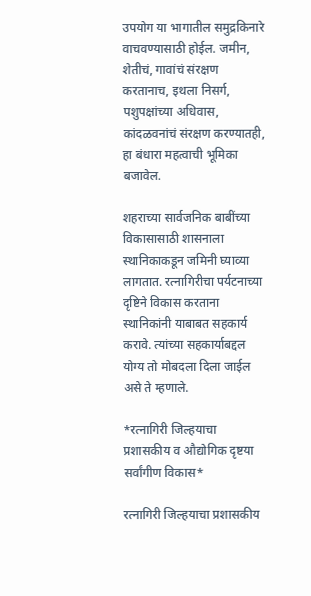उपयोग या भागातील समुद्रकिनारे वाचवण्यासाठी होईल. जमीन, शेतीचं, गावांचं संरक्षण करतानाच, इथला निसर्ग, पशुपक्षांच्या अधिवास, कांदळवनांचं संरक्षण करण्यातही, हा बंधारा महत्वाची भूमिका बजावेल.

शहराच्या सार्वजनिक बाबींच्या विकासासाठी शासनाला स्थानिकाकडून जमिनी घ्याव्या लागतात. रत्नागिरीचा पर्यटनाच्या दृष्टिने विकास करताना स्थानिकांनी याबाबत सहकार्य करावे. त्यांच्या सहकार्याबद्दल योग्य तो मोबदला दिला जाईल असे ते म्हणाले.

*रत्नागिरी जिल्हयाचा प्रशासकीय व औद्योगिक दृष्टया सर्वांगीण विकास*

रत्नागिरी जिल्हयाचा प्रशासकीय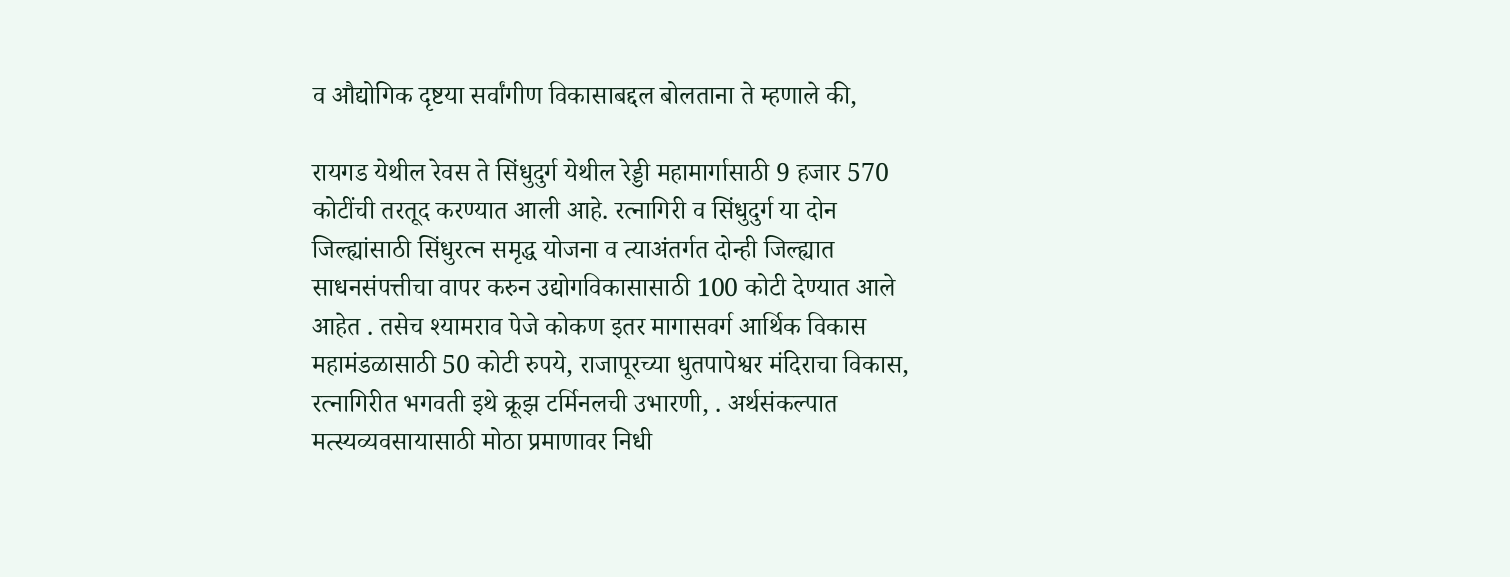व औद्योगिक दृष्टया सर्वांगीण विकासाबद्दल बोलताना ते म्हणाले की,

रायगड येथील रेवस ते सिंधुदुर्ग येथील रेड्डी महामार्गासाठी 9 हजार 570 कोटींची तरतूद करण्यात आली आहे. रत्नागिरी व सिंधुदुर्ग या दोन जिल्ह्यांसाठी सिंधुरत्न समृद्ध योजना व त्याअंतर्गत दोन्ही जिल्ह्यात साधनसंपत्तीचा वापर करुन उद्योगविकासासाठी 100 कोटी देण्यात आले आहेत . तसेच श्यामराव पेजे कोकण इतर मागासवर्ग आर्थिक विकास महामंडळासाठी 50 कोटी रुपये, राजापूरच्या धुतपापेश्वर मंदिराचा विकास, रत्नागिरीत भगवती इथे क्रूझ टर्मिनलची उभारणी, . अर्थसंकल्पात मत्स्यव्यवसायासाठी मोठा प्रमाणावर निधी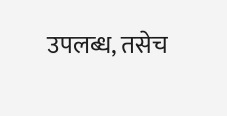उपलब्ध, तसेच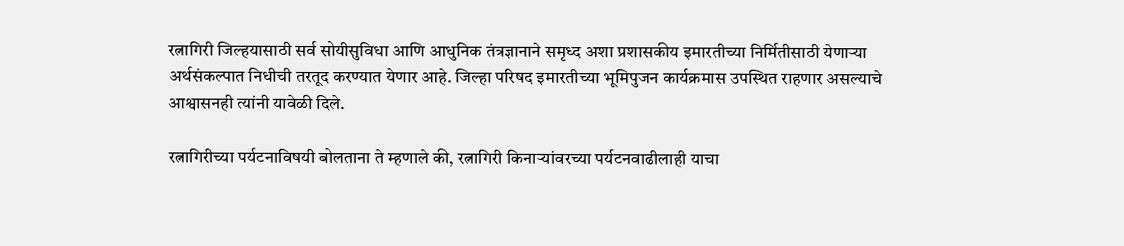रत्नागिरी जिल्हयासाठी सर्व सोयीसुविधा आणि आधुनिक तंत्रज्ञानाने समृध्द अशा प्रशासकीय इमारतीच्या निर्मितीसाठी येणाऱ्या अर्थसंकल्पात निधीची तरतूद करण्यात येणार आहे. जिल्हा परिषद इमारतीच्या भूमिपुजन कार्यक्रमास उपस्थित राहणार असल्याचे आश्वासनही त्यांनी यावेळी दिले.

रत्नागिरीच्या पर्यटनाविषयी बोलताना ते म्हणाले की, रत्नागिरी किनाऱ्यांवरच्या पर्यटनवाढीलाही याचा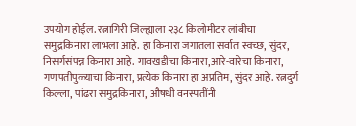उपयोग होईल. रत्नागिरी जिल्ह्याला २३८ किलोमीटर लांबीचा समुद्रकिनारा लाभला आहे. हा किनारा जगातला सर्वात स्वच्छ, सुंदर, निसर्गसंपन्न किनारा आहे. गावखडीचा किनारा,आरे-वारेचा किनारा, गणपतीपुळ्याचा किनारा, प्रत्येक किनारा हा अप्रतिम, सुंदर आहे. रत्नदुर्ग किल्ला, पांढरा समुद्रकिनारा, औषधी वनस्पतींनी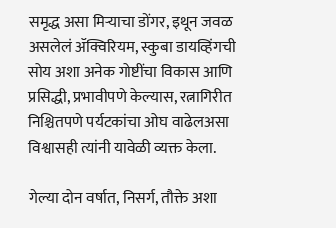समृद्ध असा मिऱ्याचा डोंगर, इथून जवळ असलेलं ॲक्विरियम, स्कुबा डायव्हिंगची सोय अशा अनेक गोष्टींचा विकास आणि प्रसिद्धी, प्रभावीपणे केल्यास, रत्नागिरीत निश्चितपणे पर्यटकांचा ओघ वाढेलअसा विश्वासही त्यांनी यावेळी व्यक्त केला.

गेल्या दोन वर्षात, निसर्ग, तौक्ते अशा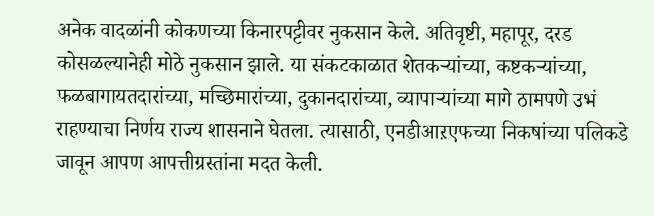अनेक वादळांनी कोकणच्या किनारपट्टीवर नुकसान केले. अतिवृष्टी, महापूर, दरड कोसळल्यानेही मोठे नुकसान झाले. या संकटकाळात शेतकऱ्यांच्या, कष्टकऱ्यांच्या, फळबागायतदारांच्या, मच्छिमारांच्या, दुकानदारांच्या, व्यापाऱ्यांच्या मागे ठामपणे उभं राहण्याचा निर्णय राज्य शासनाने घेतला. त्यासाठी, एनडीआऱएफच्या निकषांच्या पलिकडे जावून आपण आपत्तीग्रस्तांना मदत केली.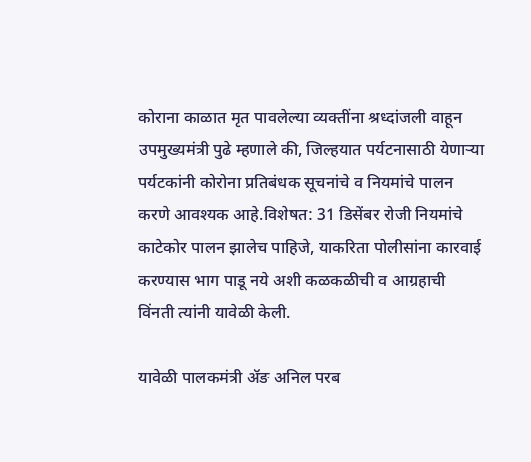कोराना काळात मृत पावलेल्या व्यक्तींना श्रध्दांजली वाहून उपमुख्यमंत्री पुढे म्हणाले की, जिल्हयात पर्यटनासाठी येणाऱ्या पर्यटकांनी कोरोना प्रतिबंधक सूचनांचे व नियमांचे पालन करणे आवश्यक आहे.विशेषत: 31 डिसेंबर रोजी नियमांचे काटेकोर पालन झालेच पाहिजे, याकरिता पोलीसांना कारवाई करण्यास भाग पाडू नये अशी कळकळीची व आग्रहाची विंनती त्यांनी यावेळी केली.

यावेळी पालकमंत्री ॲङ अनिल परब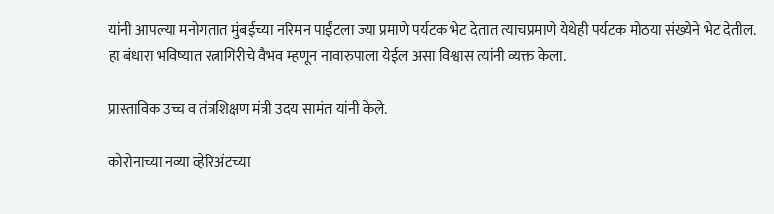यांनी आपल्या मनोगतात मुंबईच्या नरिमन पाईंटला ज्या प्रमाणे पर्यटक भेट देतात त्याचप्रमाणे येथेही पर्यटक मोठया संख्येने भेट देतील. हा बंधारा भविष्यात रत्नागिरीचे वैभव म्हणून नावारुपाला येईल असा विश्वास त्यांनी व्यक्त केला.

प्रास्ताविक उच्च व तंत्रशिक्षण मंत्री उदय सामंत यांनी केले.

कोरोनाच्या नव्या व्हेरिअंटच्या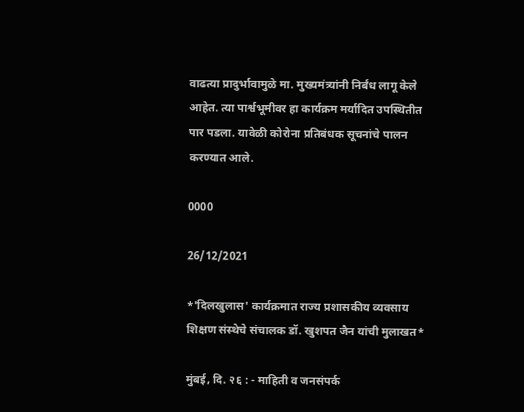वाढत्या प्रादुर्भावामुळे मा. मुख्यमंत्र्यांनी निर्बंध लागू केले आहेत. त्या पार्श्वभूमीवर हा कार्यक्रम मर्यादित उपस्थितीत पार पडला. यावेळी कोरोना प्रतिबंधक सूचनांचे पालन करण्यात आले.

0000

26/12/2021

*'दिलखुलास' कार्यक्रमात राज्य प्रशासकीय व्यवसाय शिक्षण संस्थेचे संचालक डॉ. खुशपत जैन यांची मुलाखत*

मुंबई, दि. २६ : - माहिती व जनसंपर्क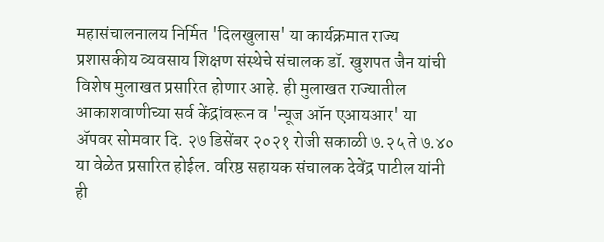महासंचालनालय निर्मित 'दिलखुलास' या कार्यक्रमात राज्य प्रशासकीय व्यवसाय शिक्षण संस्थेचे संचालक डॉ. खुशपत जैन यांची विशेष मुलाखत प्रसारित होणार आहे. ही मुलाखत राज्यातील आकाशवाणीच्या सर्व केंद्रांवरून व 'न्यूज ऑन एआयआर' या ॲपवर सोमवार दि. २७ डिसेंबर २०२१ रोजी सकाळी ७.२५ ते ७.४० या वेळेत प्रसारित होईल. वरिष्ठ सहायक संचालक देवेंद्र पाटील यांनी ही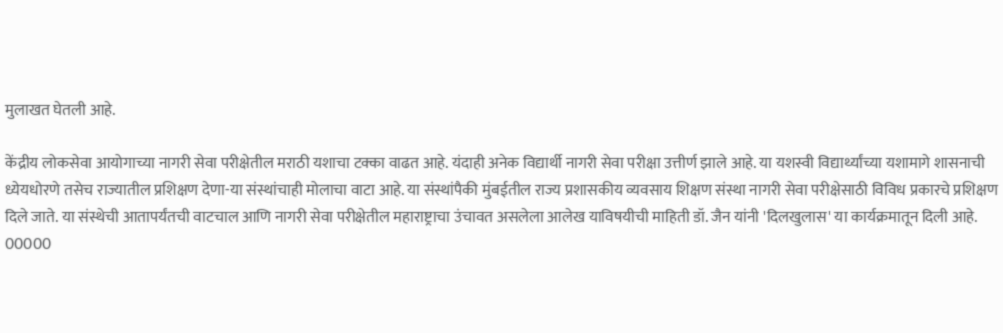मुलाखत घेतली आहे.

केंद्रीय लोकसेवा आयोगाच्या नागरी सेवा परीक्षेतील मराठी यशाचा टक्का वाढत आहे. यंदाही अनेक विद्यार्थी नागरी सेवा परीक्षा उत्तीर्ण झाले आहे. या यशस्वी विद्यार्थ्यांच्या यशामागे शासनाची ध्येयधोरणे तसेच राज्यातील प्रशिक्षण देणा-या संस्थांचाही मोलाचा वाटा आहे. या संस्थांपैकी मुंबईतील राज्य प्रशासकीय व्यवसाय शिक्षण संस्था नागरी सेवा परीक्षेसाठी विविध प्रकारचे प्रशिक्षण दिले जाते. या संस्थेची आतापर्यंतची वाटचाल आणि नागरी सेवा परीक्षेतील महाराष्ट्राचा उंचावत असलेला आलेख याविषयीची माहिती डॉ. जैन यांनी 'दिलखुलास' या कार्यक्रमातून दिली आहे.
00000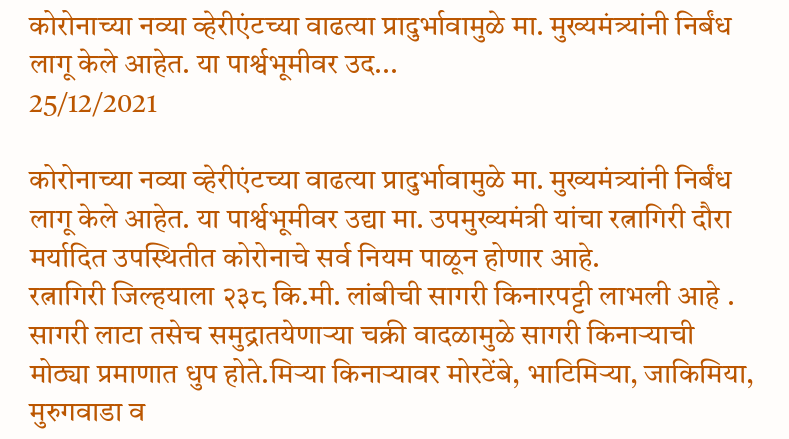कोरोनाच्या नव्या व्हेरीएंटच्या वाढत्या प्रादुर्भावामुळे मा. मुख्यमंत्र्यांनी निर्बंध लागू केले आहेत. या पार्श्वभूमीवर उद...
25/12/2021

कोरोनाच्या नव्या व्हेरीएंटच्या वाढत्या प्रादुर्भावामुळे मा. मुख्यमंत्र्यांनी निर्बंध लागू केले आहेत. या पार्श्वभूमीवर उद्या मा. उपमुख्यमंत्री यांचा रत्नागिरी दौरा मर्यादित उपस्थितीत कोरोनाचे सर्व नियम पाळून होणार आहे.
रत्नागिरी जिल्हयाला २३८ कि.मी. लांबीची सागरी किनारपट्टी लाभली आहे . सागरी लाटा तसेच समुद्रातयेणाऱ्या चक्री वादळामुळे सागरी किनाऱ्याची मोठ्या प्रमाणात धुप होते.मिऱ्या किनाऱ्यावर मोरटेंबे, भाटिमिऱ्या, जाकिमिया, मुरुगवाडा व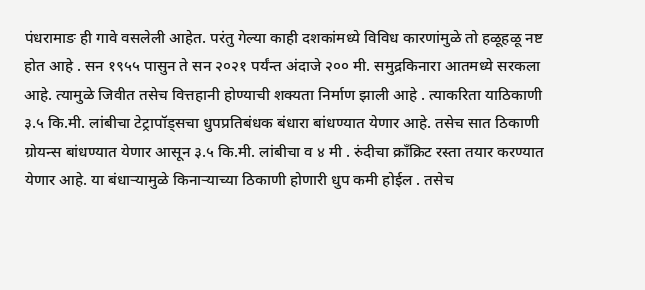पंधरामाङ ही गावे वसलेली आहेत. परंतु गेल्या काही दशकांमध्ये विविध कारणांमुळे तो हळूहळू नष्ट होत आहे . सन १९५५ पासुन ते सन २०२१ पर्यंन्त अंदाजे २०० मी. समुद्रकिनारा आतमध्ये सरकला आहे. त्यामुळे जिवीत तसेच वित्तहानी होण्याची शक्यता निर्माण झाली आहे . त्याकरिता याठिकाणी ३.५ कि.मी. लांबीचा टेट्रापॉड्सचा धुपप्रतिबंधक बंधारा बांधण्यात येणार आहे. तसेच सात ठिकाणी ग्रोयन्स बांधण्यात येणार आसून ३.५ कि.मी. लांबीचा व ४ मी . रुंदीचा क्राँक्रिट रस्ता तयार करण्यात येणार आहे. या बंधाऱ्यामुळे किनाऱ्याच्या ठिकाणी होणारी धुप कमी होईल . तसेच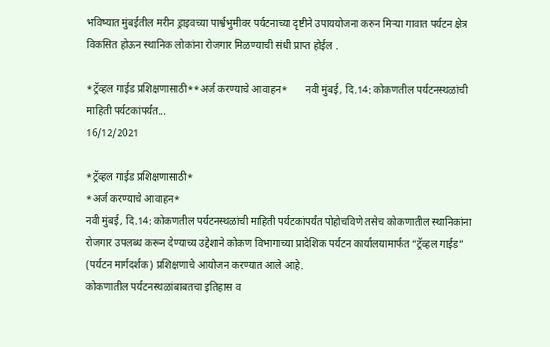भविष्यात मुंबईतील मरीन ड्राइवच्या पार्श्वभुमीवर पर्यटनाच्या दृष्टीने उपाययोजना करुन मिऱ्या गावात पर्यटन क्षेत्र विकसित होऊन स्थानिक लोकांना रोजगार मिळण्याची संधी प्राप्त होईल .

*ट्रॅव्हल गाईड प्रशिक्षणासाठी**अर्ज करण्याचे आवाहन*       नवी मुंबई, दि.14: कोकणतील पर्यटनस्थळांची माहिती पर्यटकांपर्यंत...
16/12/2021

*ट्रॅव्हल गाईड प्रशिक्षणासाठी*
*अर्ज करण्याचे आवाहन*
नवी मुंबई, दि.14: कोकणतील पर्यटनस्थळांची माहिती पर्यटकांपर्यंत पोहोचविणे तसेच कोकणातील स्थानिकांना रोजगार उपलब्ध करून देण्याच्य उद्देशाने कोकण विभागाच्या प्रादेशिक पर्यटन कार्यालयामार्फत “ट्रॅव्हल गाईड” (पर्यटन मार्गदर्शक) प्रशिक्षणाचे आयोजन करण्यात आले आहे.
कोकणातील पर्यटनस्थळांबाबतचा इतिहास व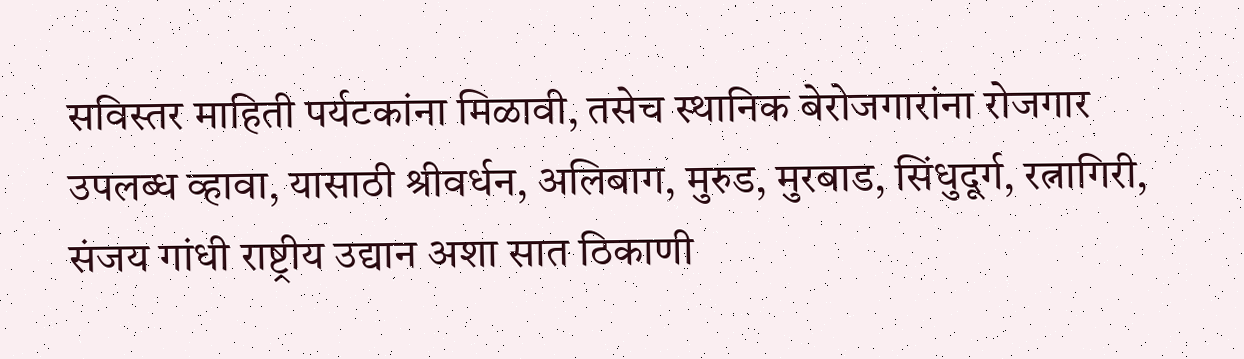सविस्तर माहिती पर्यटकांना मिळावी, तसेच स्थानिक बेरोजगारांना रोजगार उपलब्ध व्हावा, यासाठी श्रीवर्धन, अलिबाग, मुरुड, मुरबाड, सिंधुदूर्ग, रत्नागिरी, संजय गांधी राष्ट्रीय उद्यान अशा सात ठिकाणी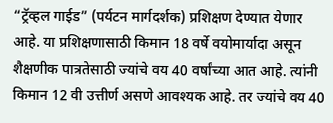“ट्रॅव्हल गाईड” (पर्यटन मार्गदर्शक) प्रशिक्षण देण्यात येणार आहे. या प्रशिक्षणासाठी किमान 18 वर्षे वयोमार्यादा असून शैक्षणीक पात्रतेसाठी ज्यांचे वय 40 वर्षांच्या आत आहे. त्यांनी किमान 12 वी उत्तीर्ण असणे आवश्यक आहे. तर ज्यांचे वय 40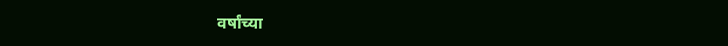वर्षांच्या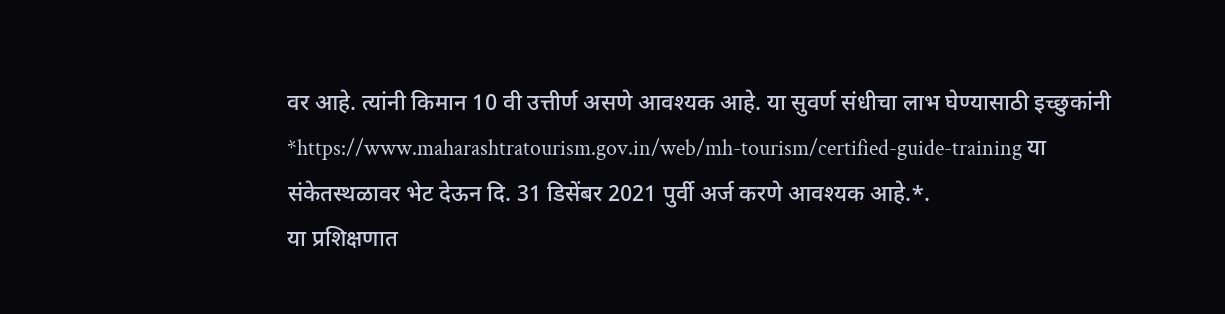वर आहे. त्यांनी किमान 10 वी उत्तीर्ण असणे आवश्यक आहे. या सुवर्ण संधीचा लाभ घेण्यासाठी इच्छुकांनी *https://www.maharashtratourism.gov.in/web/mh-tourism/certified-guide-training या संकेतस्थळावर भेट देऊन दि. 31 डिसेंबर 2021 पुर्वी अर्ज करणे आवश्यक आहे.*.
या प्रशिक्षणात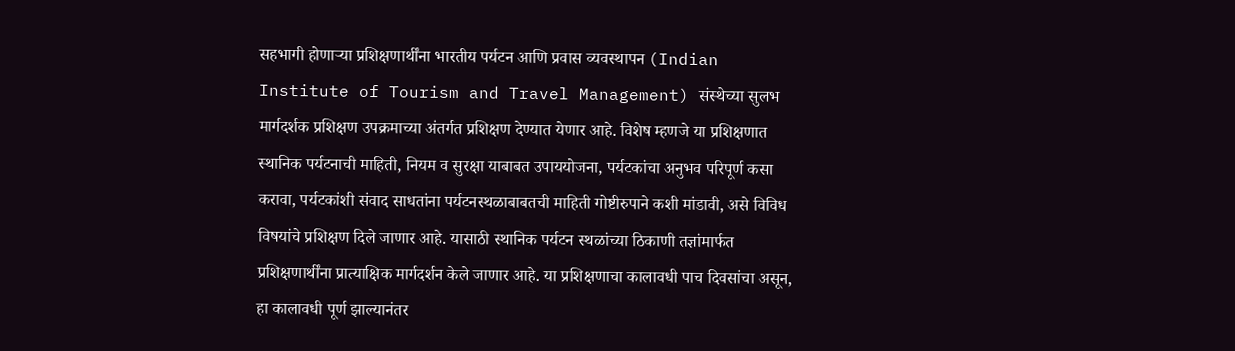सहभागी होणाऱ्या प्रशिक्षणार्थींना भारतीय पर्यटन आणि प्रवास व्यवस्थापन (Indian Institute of Tourism and Travel Management) संस्थेच्या सुलभ मार्गदर्शक प्रशिक्षण उपक्रमाच्या अंतर्गत प्रशिक्षण देण्यात येणार आहे. विशेष म्हणजे या प्रशिक्षणात स्थानिक पर्यटनाची माहिती, नियम व सुरक्षा याबाबत उपाययोजना, पर्यटकांचा अनुभव परिपूर्ण कसा करावा, पर्यटकांशी संवाद साधतांना पर्यटनस्थळाबाबतची माहिती गोष्टीरुपाने कशी मांडावी, असे विविध विषयांचे प्रशिक्षण दिले जाणार आहे. यासाठी स्थानिक पर्यटन स्थळांच्या ठिकाणी तज्ञांमार्फत प्रशिक्षणार्थींना प्रात्याक्षिक मार्गदर्शन केले जाणार आहे. या प्रशिक्षणाचा कालावधी पाच दिवसांचा असून, हा कालावधी पूर्ण झाल्यानंतर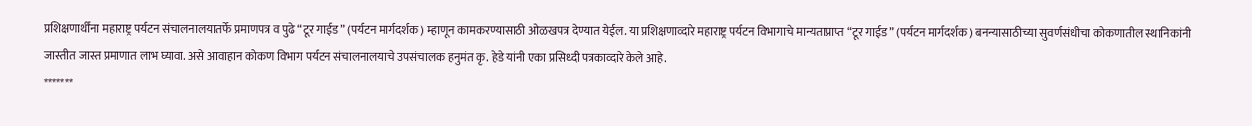प्रशिक्षणार्थींना महाराष्ट्र पर्यटन संचालनालयातर्फे प्रमाणपत्र व पुढे “टूर गाईड” (पर्यटन मार्गदर्शक) म्हाणून कामकरण्यासाठी ओळखपत्र देण्यात येईल. या प्रशिक्षणाव्दारे महाराष्ट्र पर्यटन विभागाचे मान्यताप्राप्त “टूर गाईड” (पर्यटन मार्गदर्शक) बनन्यासाठीच्या सुवर्णसंधीचा कोकणातील स्थानिकांनी जास्तीत जास्त प्रमाणात लाभ घ्यावा. असे आवाहान कोकण विभाग पर्यटन संचालनालयाचे उपसंचालक हनुमंत कृ. हेडे यांनी एका प्रसिध्दी पत्रकाव्दारे केले आहे.
*******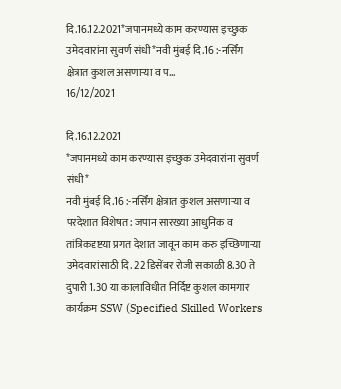दि.16.12.2021*जपानमध्ये काम करण्यास इच्छुक उमेदवारांना सुवर्ण संधी*नवी मुंबई दि.16 :-नर्सिंग क्षेत्रात कुशल असणाऱ्या व प...
16/12/2021

दि.16.12.2021
*जपानमध्ये काम करण्यास इच्छुक उमेदवारांना सुवर्ण संधी*
नवी मुंबई दि.16 :-नर्सिंग क्षेत्रात कुशल असणाऱ्या व परदेशात विशेषत: जपान सारख्या आधुनिक व तांत्रिकदृष्टया प्रगत देशात जावून काम करु इच्छिणाऱ्या उमेदवारांसाठी दि. 22 डिसेंबर रोजी सकाळी 8.30 ते दुपारी 1.30 या कालाविधीत निर्दिष्ट कुशल कामगार कार्यक्रम SSW (Specified Skilled Workers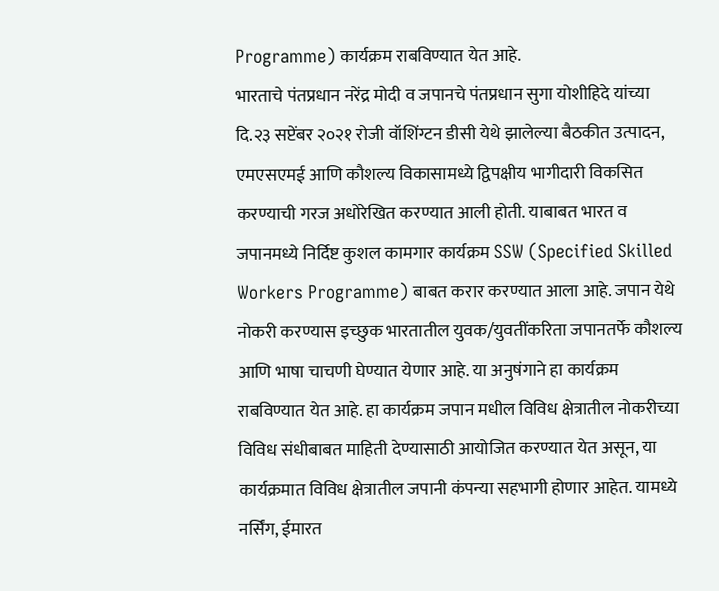Programme) कार्यक्रम राबविण्यात येत आहे.
भारताचे पंतप्रधान नरेंद्र मोदी व जपानचे पंतप्रधान सुगा योशीहिदे यांच्या दि.२३ सप्टेंबर २०२१ रोजी वॉशिंग्टन डीसी येथे झालेल्या बैठकीत उत्पादन, एमएसएमई आणि कौशल्य विकासामध्ये द्विपक्षीय भागीदारी विकसित करण्याची गरज अधोरेखित करण्यात आली होती. याबाबत भारत व जपानमध्ये निर्दिष्ट कुशल कामगार कार्यक्रम SSW (Specified Skilled Workers Programme) बाबत करार करण्यात आला आहे. जपान येथे नोकरी करण्यास इच्छुक भारतातील युवक/युवतींकरिता जपानतर्फे कौशल्य आणि भाषा चाचणी घेण्यात येणार आहे. या अनुषंगाने हा कार्यक्रम राबविण्यात येत आहे. हा कार्यक्रम जपान मधील विविध क्षेत्रातील नोकरीच्या विविध संधीबाबत माहिती देण्यासाठी आयोजित करण्यात येत असून, या कार्यक्रमात विविध क्षेत्रातील जपानी कंपन्या सहभागी होणार आहेत. यामध्ये नर्सिंग, ईमारत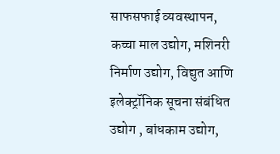साफसफाई व्यवस्थापन, कच्चा माल उद्योग, मशिनरी निर्माण उद्योग, विद्युत आणि इलेक्ट्रॉनिक सूचना संबंधित उद्योग , बांधकाम उद्योग,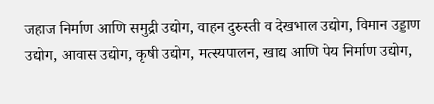जहाज निर्माण आणि समुद्री उद्योग, वाहन दुरुस्ती व देखभाल उद्योग, विमान उड्डाण उद्योग, आवास उद्योग, कृषी उद्योग, मत्स्यपालन, खाद्य आणि पेय निर्माण उद्योग,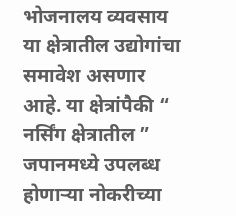भोजनालय व्यवसाय या क्षेत्रातील उद्योगांचा समावेश असणार आहे. या क्षेत्रांपैकी “ नर्सिंग क्षेत्रातील ” जपानमध्ये उपलब्ध होणाऱ्या नोकरीच्या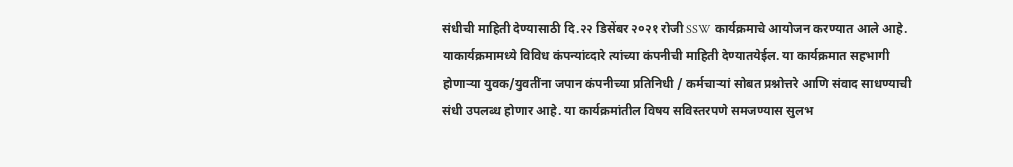संधीची माहिती देण्यासाठी दि.२२ डिसेंबर २०२१ रोजी SSW कार्यक्रमाचे आयोजन करण्यात आले आहे.
याकार्यक्रमामध्ये विविध कंपन्यांव्दारे त्यांच्या कंपनीची माहिती देण्यातयेईल. या कार्यक्रमात सहभागी होणाऱ्या युवक/युवतींना जपान कंपनीच्या प्रतिनिधी / कर्मचाऱ्यां सोबत प्रश्नोत्तरे आणि संवाद साधण्याची संधी उपलब्ध होणार आहे. या कार्यक्रमांतील विषय सविस्तरपणे समजण्यास सुलभ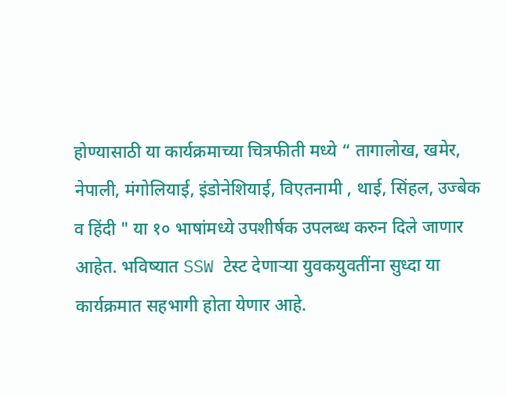होण्यासाठी या कार्यक्रमाच्या चित्रफीती मध्ये “ तागालोख, खमेर, नेपाली, मंगोलियाई, इंडोनेशियाई, विएतनामी , थाई, सिंहल, उज्बेक व हिंदी " या १० भाषांमध्ये उपशीर्षक उपलब्ध करुन दिले जाणार आहेत. भविष्यात SSW टेस्ट देणाऱ्या युवकयुवतींना सुध्दा या कार्यक्रमात सहभागी होता येणार आहे.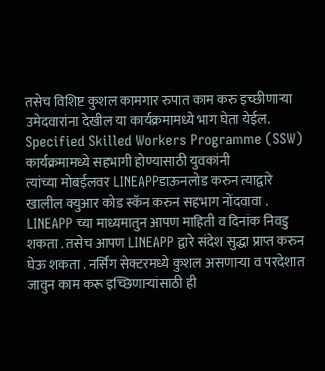तसेच विशिष्ट कुशल कामगार रुपात काम करु इच्छीणाऱ्या उमेदवारांना देखील या कार्यक्रमामध्ये भाग घेता येईल.
Specified Skilled Workers Programme (SSW) कार्यक्रमामध्ये सहभागी होण्यासाठी युवकांनी
त्यांच्या मोबईलवर LINEAPPडाऊनलोड करुन त्याद्वारे खालील क्युआर कोड स्कॅन करुन सहभाग नोंदवावा . LINEAPP च्या माध्यमातुन आपण माहिती व दिनांक निवडु शकता . तसेच आपण LINEAPP द्वारे संदेश सुद्धा प्राप्त करुन घेऊ शकता . नर्सिंग सेक्टरमध्ये कुशल असणाऱ्या व परदेशात जावुन काम करू इच्छिणाऱ्यांसाठी ही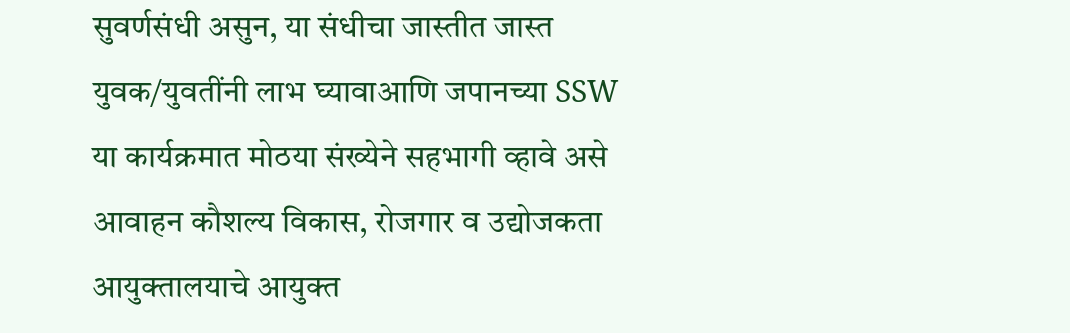सुवर्णसंधी असुन, या संधीचा जास्तीत जास्त युवक/युवतींनी लाभ घ्यावाआणि जपानच्या SSW या कार्यक्रमात मोठया संख्येने सहभागी व्हावे असे आवाहन कौशल्य विकास, रोजगार व उद्योजकता आयुक्तालयाचे आयुक्त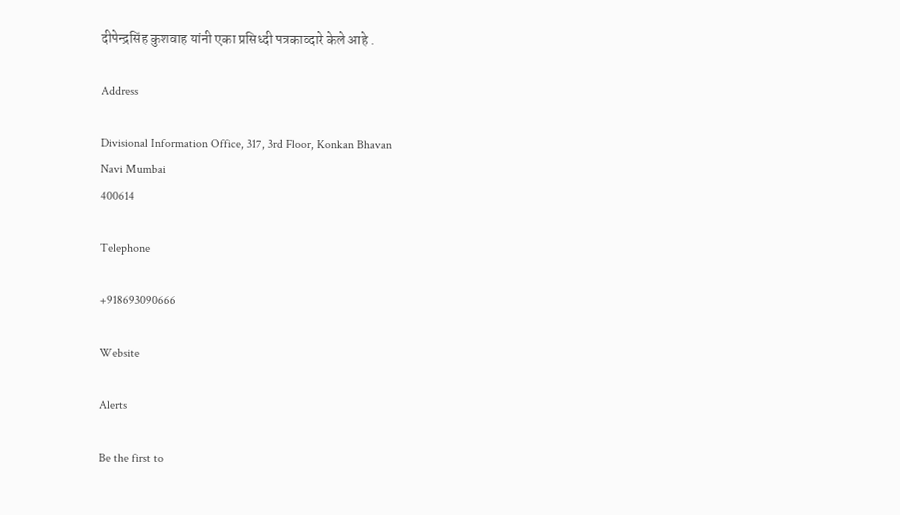दीपेन्द्रसिंह कुशवाह यांनी एका प्रसिध्दी पत्रकाव्दारे केले आहे .

Address

Divisional Information Office, 317, 3rd Floor, Konkan Bhavan
Navi Mumbai
400614

Telephone

+918693090666

Website

Alerts

Be the first to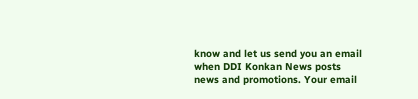know and let us send you an email when DDI Konkan News posts news and promotions. Your email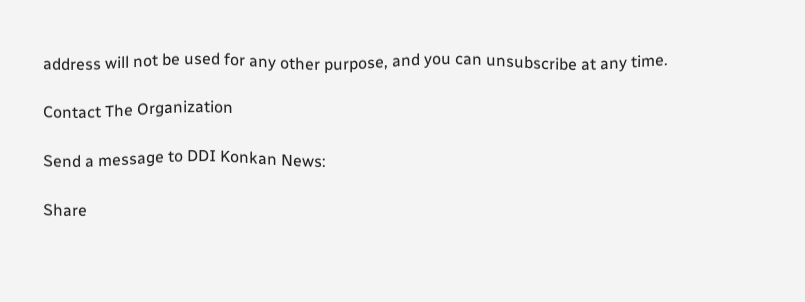address will not be used for any other purpose, and you can unsubscribe at any time.

Contact The Organization

Send a message to DDI Konkan News:

Share